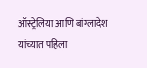ऑस्ट्रेलिया आणि बांग्लादेश यांच्यात पहिला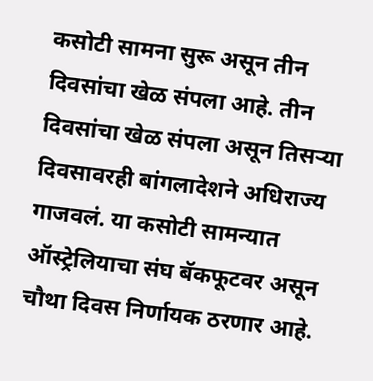कसोटी सामना सुरू असून तीन दिवसांचा खेळ संपला आहे. तीन दिवसांचा खेळ संपला असून तिसऱ्या दिवसावरही बांगलादेशने अधिराज्य गाजवलं. या कसोटी सामन्यात ऑस्ट्रेलियाचा संघ बॅकफूटवर असून चौथा दिवस निर्णायक ठरणार आहे.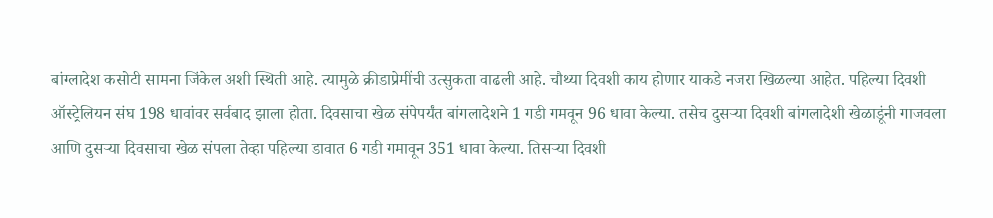बांग्लादेश कसोटी सामना जिंकेल अशी स्थिती आहे. त्यामुळे क्रीडाप्रेमींची उत्सुकता वाढली आहे. चौथ्या दिवशी काय होणार याकडे नजरा खिळल्या आहेत. पहिल्या दिवशी ऑस्ट्रेलियन संघ 198 धावांवर सर्वबाद झाला होता. दिवसाचा खेळ संपेपर्यंत बांगलादेशने 1 गडी गमवून 96 धावा केल्या. तसेच दुसऱ्या दिवशी बांगलादेशी खेळाडूंनी गाजवला आणि दुसऱ्या दिवसाचा खेळ संपला तेव्हा पहिल्या डावात 6 गडी गमावून 351 धावा केल्या. तिसऱ्या दिवशी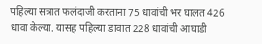पहिल्या सत्रात फलंदाजी करताना 75 धावांची भर घालत 426 धावा केल्या. यासह पहिल्या डावात 228 धावांची आघाडी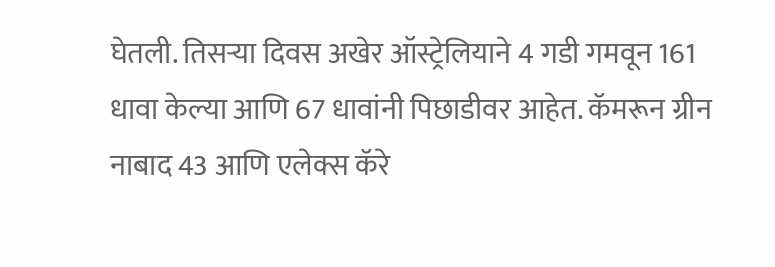घेतली. तिसऱ्या दिवस अखेर ऑस्ट्रेलियाने 4 गडी गमवून 161 धावा केल्या आणि 67 धावांनी पिछाडीवर आहेत. कॅमरून ग्रीन नाबाद 43 आणि एलेक्स कॅरे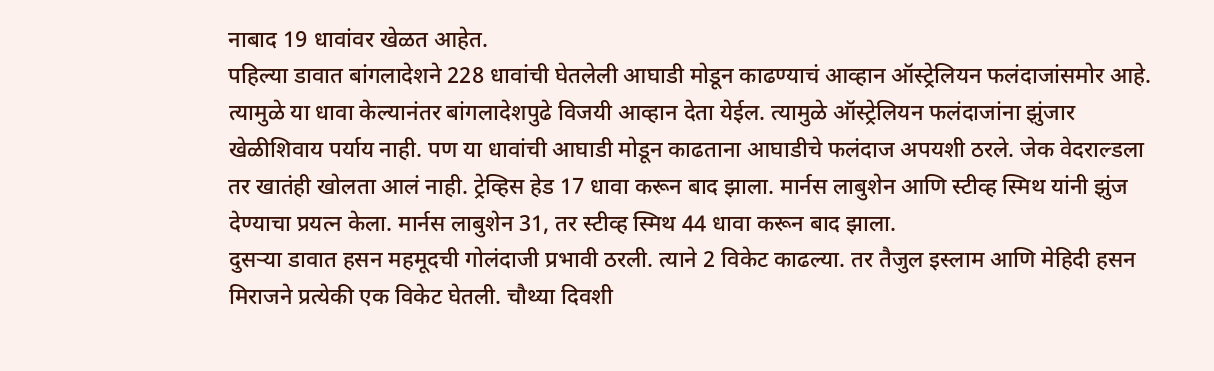नाबाद 19 धावांवर खेळत आहेत.
पहिल्या डावात बांगलादेशने 228 धावांची घेतलेली आघाडी मोडून काढण्याचं आव्हान ऑस्ट्रेलियन फलंदाजांसमोर आहे. त्यामुळे या धावा केल्यानंतर बांगलादेशपुढे विजयी आव्हान देता येईल. त्यामुळे ऑस्ट्रेलियन फलंदाजांना झुंजार खेळीशिवाय पर्याय नाही. पण या धावांची आघाडी मोडून काढताना आघाडीचे फलंदाज अपयशी ठरले. जेक वेदराल्डला तर खातंही खोलता आलं नाही. ट्रेव्हिस हेड 17 धावा करून बाद झाला. मार्नस लाबुशेन आणि स्टीव्ह स्मिथ यांनी झुंज देण्याचा प्रयत्न केला. मार्नस लाबुशेन 31, तर स्टीव्ह स्मिथ 44 धावा करून बाद झाला.
दुसऱ्या डावात हसन महमूदची गोलंदाजी प्रभावी ठरली. त्याने 2 विकेट काढल्या. तर तैजुल इस्लाम आणि मेहिदी हसन मिराजने प्रत्येकी एक विकेट घेतली. चौथ्या दिवशी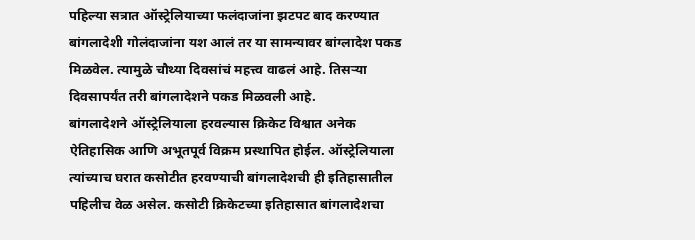पहिल्या सत्रात ऑस्ट्रेलियाच्या फलंदाजांना झटपट बाद करण्यात बांगलादेशी गोलंदाजांना यश आलं तर या सामन्यावर बांग्लादेश पकड मिळवेल. त्यामुळे चौथ्या दिवसांचं महत्त्व वाढलं आहे. तिसऱ्या दिवसापर्यंत तरी बांगलादेशने पकड मिळवली आहे.
बांगलादेशने ऑस्ट्रेलियाला हरवल्यास क्रिकेट विश्वात अनेक ऐतिहासिक आणि अभूतपूर्व विक्रम प्रस्थापित होईल. ऑस्ट्रेलियाला त्यांच्याच घरात कसोटीत हरवण्याची बांगलादेशची ही इतिहासातील पहिलीच वेळ असेल. कसोटी क्रिकेटच्या इतिहासात बांगलादेशचा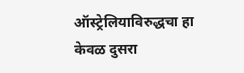ऑस्ट्रेलियाविरुद्धचा हा केवळ दुसरा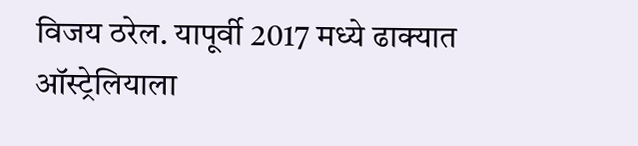विजय ठरेल. यापूर्वी 2017 मध्ये ढाक्यात ऑस्ट्रेलियाला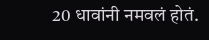20 धावांनी नमवलं होतं.